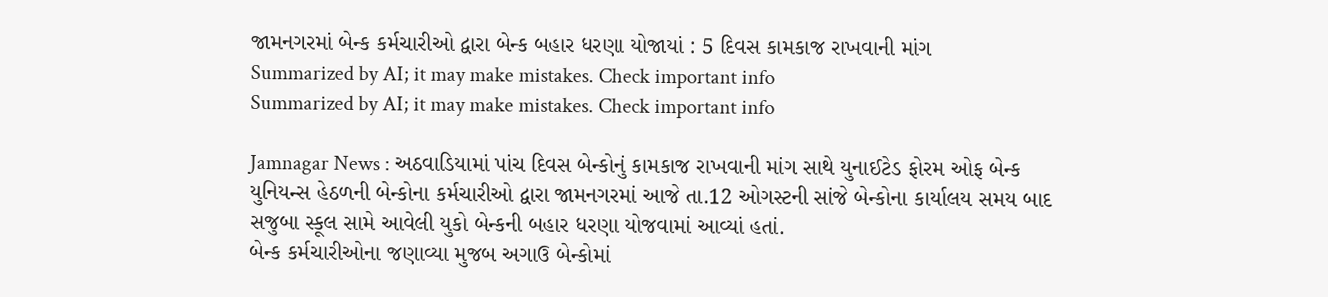જામનગરમાં બેન્ક કર્મચારીઓ દ્વારા બેન્ક બહાર ધરણા યોજાયાં : 5 દિવસ કામકાજ રાખવાની માંગ
Summarized by AI; it may make mistakes. Check important info
Summarized by AI; it may make mistakes. Check important info

Jamnagar News : અઠવાડિયામાં પાંચ દિવસ બેન્કોનું કામકાજ રાખવાની માંગ સાથે યુનાઈટેડ ફોરમ ઓફ બેન્ક યુનિયન્સ હેઠળની બેન્કોના કર્મચારીઓ દ્વારા જામનગરમાં આજે તા.12 ઓગસ્ટની સાંજે બેન્કોના કાર્યાલય સમય બાદ સજુબા સ્કૂલ સામે આવેલી યુકો બેન્કની બહાર ધરણા યોજવામાં આવ્યાં હતાં.
બેન્ક કર્મચારીઓના જણાવ્યા મુજબ અગાઉ બેન્કોમાં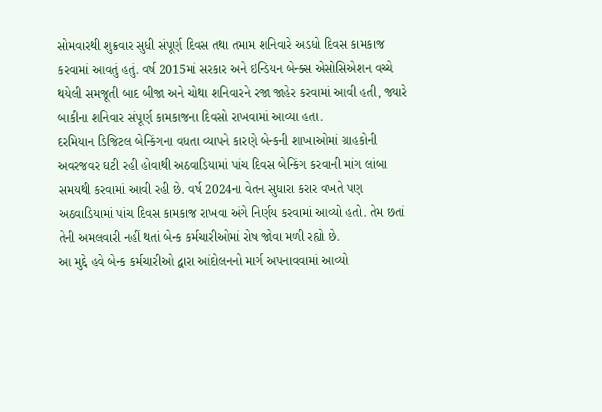સોમવારથી શુક્રવાર સુધી સંપૂર્ણ દિવસ તથા તમામ શનિવારે અડધો દિવસ કામકાજ કરવામાં આવતું હતું. વર્ષ 2015માં સરકાર અને ઇન્ડિયન બેન્ક્સ એસોસિએશન વચ્ચે થયેલી સમજૂતી બાદ બીજા અને ચોથા શનિવારને રજા જાહેર કરવામાં આવી હતી, જ્યારે બાકીના શનિવાર સંપૂર્ણ કામકાજના દિવસો રાખવામાં આવ્યા હતા.
દરમિયાન ડિજિટલ બેન્કિંગના વધતા વ્યાપને કારણે બેન્કની શાખાઓમાં ગ્રાહકોની અવરજવર ઘટી રહી હોવાથી અઠવાડિયામાં પાંચ દિવસ બેન્કિંગ કરવાની માંગ લાંબા સમયથી કરવામાં આવી રહી છે. વર્ષ 2024ના વેતન સુધારા કરાર વખતે પણ અઠવાડિયામાં પાંચ દિવસ કામકાજ રાખવા અંગે નિર્ણય કરવામાં આવ્યો હતો. તેમ છતાં તેની અમલવારી નહીં થતાં બેન્ક કર્મચારીઓમાં રોષ જોવા મળી રહ્યો છે.
આ મુદ્દે હવે બેન્ક કર્મચારીઓ દ્વારા આંદોલનનો માર્ગ અપનાવવામાં આવ્યો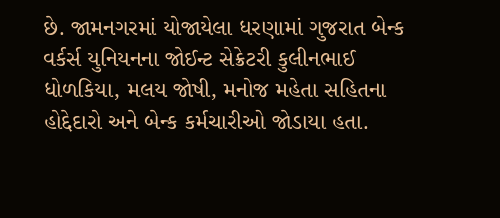છે. જામનગરમાં યોજાયેલા ધરણામાં ગુજરાત બેન્ક વર્કર્સ યુનિયનના જોઈન્ટ સેક્રેટરી કુલીનભાઈ ધોળકિયા, મલય જોષી, મનોજ મહેતા સહિતના હોદ્દેદારો અને બેન્ક કર્મચારીઓ જોડાયા હતા.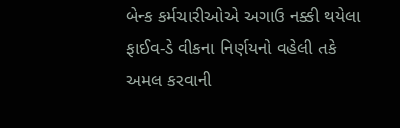બેન્ક કર્મચારીઓએ અગાઉ નક્કી થયેલા ફાઈવ-ડે વીકના નિર્ણયનો વહેલી તકે અમલ કરવાની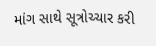માંગ સાથે સૂત્રોચ્ચાર કરી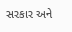સરકાર અને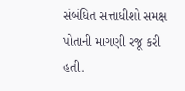સંબંધિત સત્તાધીશો સમક્ષ પોતાની માગણી રજૂ કરી હતી.